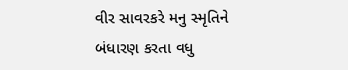વીર સાવરકરે મનુ સ્મૃતિને બંધારણ કરતા વધુ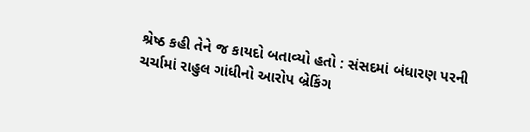શ્રેષ્ઠ કહી તેને જ કાયદો બતાવ્યો હતો : સંસદમાં બંધારણ પરની ચર્ચામાં રાહુલ ગાંધીનો આરોપ બ્રેકિંગ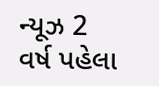ન્યૂઝ 2 વર્ષ પહેલા